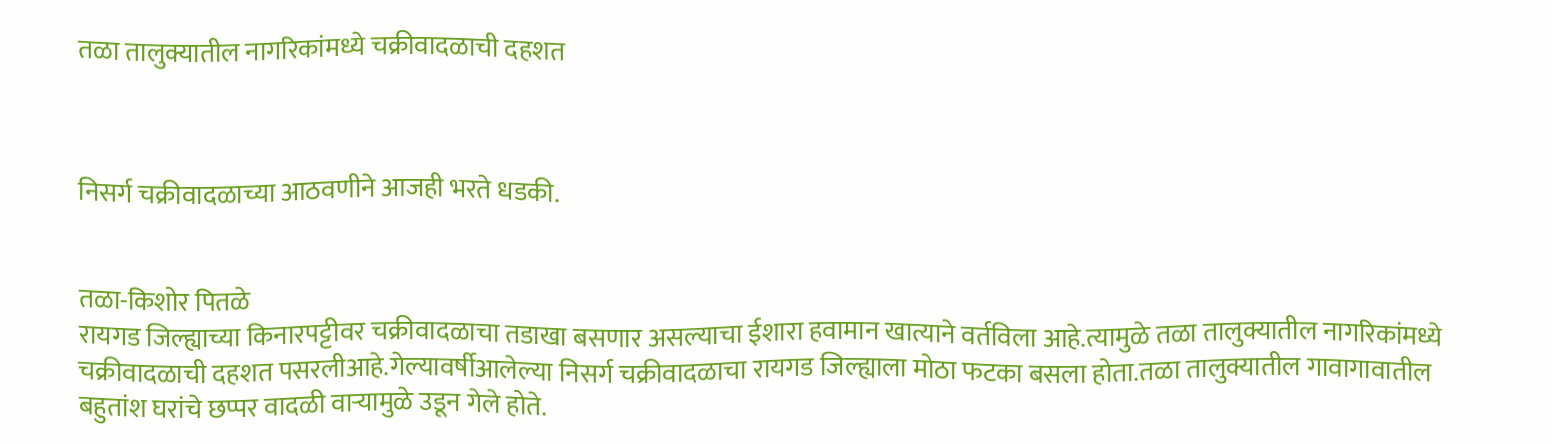तळा तालुक्यातील नागरिकांमध्ये चक्रीवादळाची दहशत



निसर्ग चक्रीवादळाच्या आठवणीने आजही भरते धडकी.


तळा-किशोर पितळे
रायगड जिल्ह्याच्या किनारपट्टीवर चक्रीवादळाचा तडाखा बसणार असल्याचा ईशारा हवामान खात्याने वर्तविला आहे.त्यामुळे तळा तालुक्यातील नागरिकांमध्ये चक्रीवादळाची दहशत पसरलीआहे.गेल्यावर्षीआलेल्या निसर्ग चक्रीवादळाचा रायगड जिल्ह्याला मोठा फटका बसला होता.तळा तालुक्यातील गावागावातील बहुतांश घरांचे छप्पर वादळी वाऱ्यामुळे उडून गेले होते.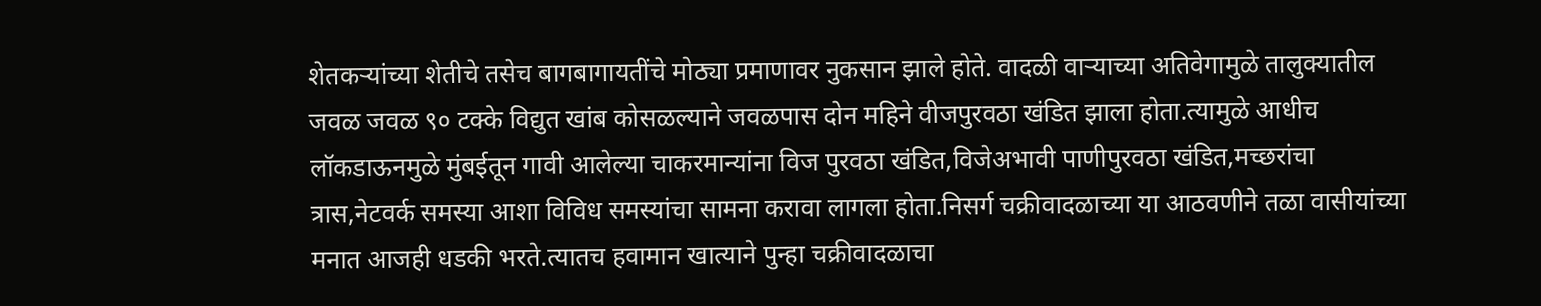शेतकऱ्यांच्या शेतीचे तसेच बागबागायतींचे मोठ्या प्रमाणावर नुकसान झाले होते. वादळी वाऱ्याच्या अतिवेगामुळे तालुक्यातील जवळ जवळ ९० टक्के विद्युत खांब कोसळल्याने जवळपास दोन महिने वीजपुरवठा खंडित झाला होता.त्यामुळे आधीच लॉकडाऊनमुळे मुंबईतून गावी आलेल्या चाकरमान्यांना विज पुरवठा खंडित,विजेअभावी पाणीपुरवठा खंडित,मच्छरांचा त्रास,नेटवर्क समस्या आशा विविध समस्यांचा सामना करावा लागला होता.निसर्ग चक्रीवादळाच्या या आठवणीने तळा वासीयांच्या मनात आजही धडकी भरते.त्यातच हवामान खात्याने पुन्हा चक्रीवादळाचा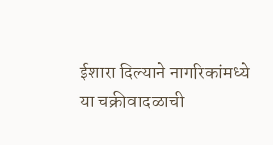ईशारा दिल्याने नागरिकांमध्ये या चक्रीवादळाची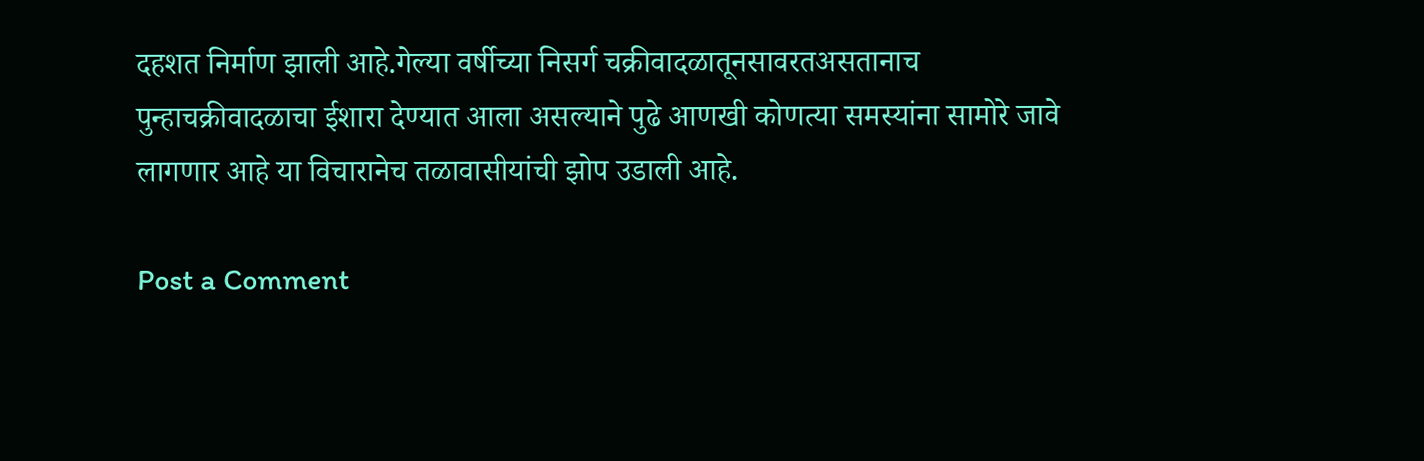दहशत निर्माण झाली आहे.गेल्या वर्षीच्या निसर्ग चक्रीवादळातूनसावरतअसतानाच पुन्हाचक्रीवादळाचा ईशारा देण्यात आला असल्याने पुढे आणखी कोणत्या समस्यांना सामोरे जावे लागणार आहे या विचारानेच तळावासीयांची झोप उडाली आहे.

Post a Comment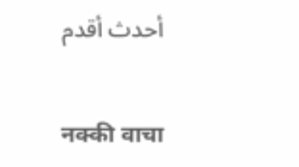أحدث أقدم

नक्की वाचा